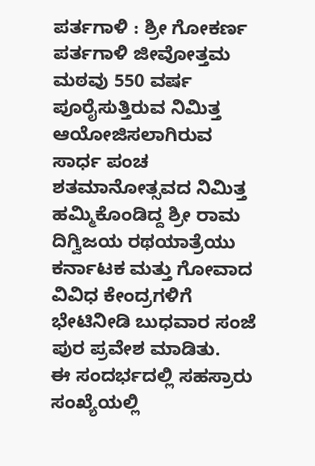ಪರ್ತಗಾಳಿ : ಶ್ರೀ ಗೋಕರ್ಣ ಪರ್ತಗಾಳಿ ಜೀವೋತ್ತಮ ಮಠವು 550 ವರ್ಷ ಪೂರೈಸುತ್ತಿರುವ ನಿಮಿತ್ತ ಆಯೋಜಿಸಲಾಗಿರುವ ಸಾರ್ಧ ಪಂಚ ಶತಮಾನೋತ್ಸವದ ನಿಮಿತ್ತ ಹಮ್ಮಿಕೊಂಡಿದ್ದ ಶ್ರೀ ರಾಮ ದಿಗ್ವಿಜಯ ರಥಯಾತ್ರೆಯು ಕರ್ನಾಟಕ ಮತ್ತು ಗೋವಾದ ವಿವಿಧ ಕೇಂದ್ರಗಳಿಗೆ ಭೇಟಿನೀಡಿ ಬುಧವಾರ ಸಂಜೆ ಪುರ ಪ್ರವೇಶ ಮಾಡಿತು.
ಈ ಸಂದರ್ಭದಲ್ಲಿ ಸಹಸ್ರಾರು ಸಂಖ್ಯೆಯಲ್ಲಿ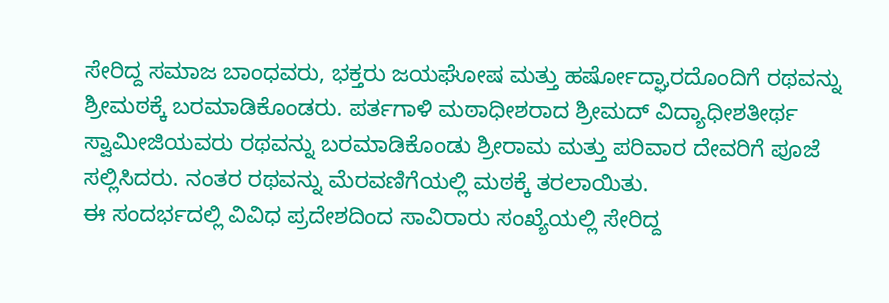ಸೇರಿದ್ದ ಸಮಾಜ ಬಾಂಧವರು, ಭಕ್ತರು ಜಯಘೋಷ ಮತ್ತು ಹರ್ಷೋದ್ಘಾರದೊಂದಿಗೆ ರಥವನ್ನು ಶ್ರೀಮಠಕ್ಕೆ ಬರಮಾಡಿಕೊಂಡರು. ಪರ್ತಗಾಳಿ ಮಠಾಧೀಶರಾದ ಶ್ರೀಮದ್ ವಿದ್ಯಾಧೀಶತೀರ್ಥ ಸ್ವಾಮೀಜಿಯವರು ರಥವನ್ನು ಬರಮಾಡಿಕೊಂಡು ಶ್ರೀರಾಮ ಮತ್ತು ಪರಿವಾರ ದೇವರಿಗೆ ಪೂಜೆ ಸಲ್ಲಿಸಿದರು. ನಂತರ ರಥವನ್ನು ಮೆರವಣಿಗೆಯಲ್ಲಿ ಮಠಕ್ಕೆ ತರಲಾಯಿತು.
ಈ ಸಂದರ್ಭದಲ್ಲಿ ವಿವಿಧ ಪ್ರದೇಶದಿಂದ ಸಾವಿರಾರು ಸಂಖ್ಯೆಯಲ್ಲಿ ಸೇರಿದ್ದ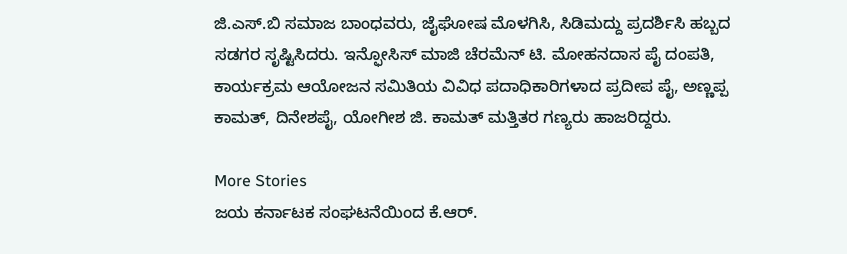ಜಿ.ಎಸ್.ಬಿ ಸಮಾಜ ಬಾಂಧವರು, ಜೈಘೋಷ ಮೊಳಗಿಸಿ, ಸಿಡಿಮದ್ದು ಪ್ರದರ್ಶಿಸಿ ಹಬ್ಬದ ಸಡಗರ ಸೃಷ್ಟಿಸಿದರು. ಇನ್ಫೋಸಿಸ್ ಮಾಜಿ ಚೆರಮೆನ್ ಟಿ. ಮೋಹನದಾಸ ಪೈ ದಂಪತಿ, ಕಾರ್ಯಕ್ರಮ ಆಯೋಜನ ಸಮಿತಿಯ ವಿವಿಧ ಪದಾಧಿಕಾರಿಗಳಾದ ಪ್ರದೀಪ ಪೈ, ಅಣ್ಣಪ್ಪ ಕಾಮತ್, ದಿನೇಶಪೈ, ಯೋಗೀಶ ಜಿ. ಕಾಮತ್ ಮತ್ತಿತರ ಗಣ್ಯರು ಹಾಜರಿದ್ದರು.

More Stories
ಜಯ ಕರ್ನಾಟಕ ಸಂಘಟನೆಯಿಂದ ಕೆ.ಆರ್.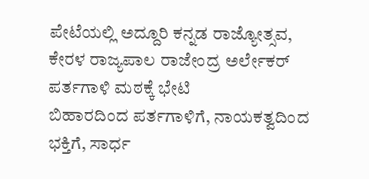ಪೇಟೆಯಲ್ಲಿ ಅದ್ದೂರಿ ಕನ್ನಡ ರಾಜ್ಯೋತ್ಸವ,
ಕೇರಳ ರಾಜ್ಯಪಾಲ ರಾಜೇಂದ್ರ ಅರ್ಲೇಕರ್ ಪರ್ತಗಾಳಿ ಮಠಕ್ಕೆ ಭೇಟಿ
ಬಿಹಾರದಿಂದ ಪರ್ತಗಾಳಿಗೆ, ನಾಯಕತ್ವದಿಂದ ಭಕ್ತಿಗೆ, ಸಾರ್ಧ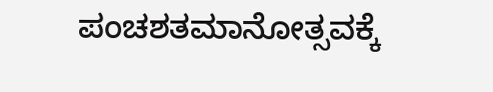ಪಂಚಶತಮಾನೋತ್ಸವಕ್ಕೆ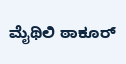ಮೈಥಿಲಿ ಠಾಕೂರ್